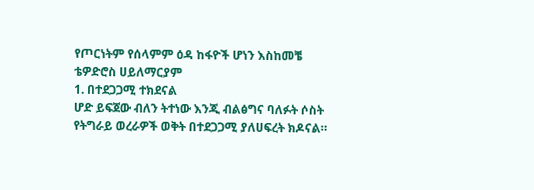የጦርነትም የሰላምም ዕዳ ከፋዮች ሆነን እስከመቼ
ቴዎድሮስ ሀይለማርያም
1. በተደጋጋሚ ተክደናል
ሆድ ይፍጀው ብለን ትተነው እንጂ ብልፅግና ባለፉት ሶስት የትግራይ ወረራዎች ወቅት በተደጋጋሚ ያለሀፍረት ክዶናል።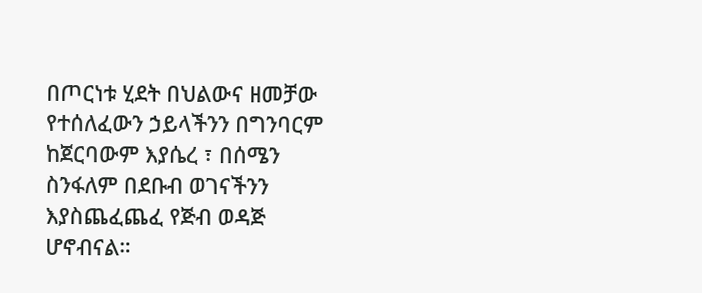በጦርነቱ ሂደት በህልውና ዘመቻው የተሰለፈውን ኃይላችንን በግንባርም ከጀርባውም እያሴረ ፣ በሰሜን ስንፋለም በደቡብ ወገናችንን እያስጨፈጨፈ የጅብ ወዳጅ ሆኖብናል።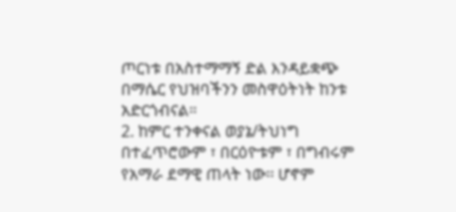ጦርነቱ በአስተማማኝ ድል እንዳይቋጭ በማሴር የህዝባችንን መስዋዕትነት ከንቱ አድርጎብናል።
2. ከምር ተንቀናል ወያኔ/ትህነግ በተፈጥሮውም ፣ በርዕዮቱም ፣ በግብሩም የአማራ ደማዊ ጠላት ነው፡፡ ሆኖም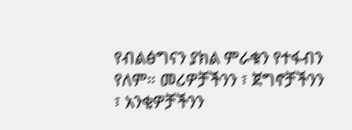የብልፅግናን ያክል ምራቁን የተፋብን የለም። መሪዎቻችንን ፣ ጀግኖቻችንን ፣ አንቂዎቻችንን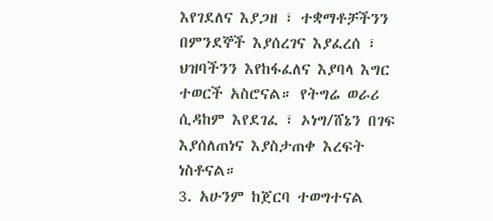እየገደለና እያጋዘ ፣ ተቋማቶቻችንን በምንደኞች እያሰረገና እያፈረሰ ፣ ህዝባችንን እየከፋፈለና እያባላ እግር ተወርች አስሮናል። የትግሬ ወራሪ ሲዳከም እየደገፈ ፣ ኦነግ/ሸኔን በገፍ እያሰለጠነና እያስታጠቀ እረፍት ነስቶናል።
3. አሁንም ከጀርባ ተወግተናል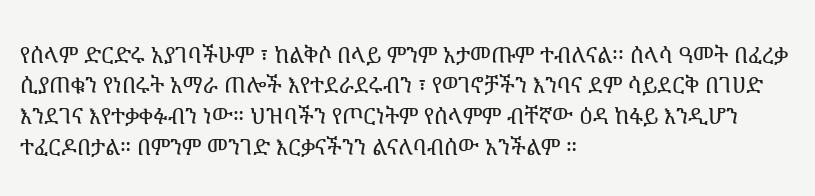የሰላም ድርድሩ አያገባችሁም ፣ ከልቅሶ በላይ ምንም አታመጡም ተብለናል፡፡ ሰላሳ ዓመት በፈረቃ ሲያጠቁን የነበሩት አማራ ጠሎች እየተደራደሩብን ፣ የወገኖቻችን እንባና ደም ሳይደርቅ በገሀድ እንደገና እየተቃቀፉብን ነው። ህዝባችን የጦርነትም የሰላምም ብቸኛው ዕዳ ከፋይ እንዲሆን ተፈርዶበታል። በምንም መንገድ እርቃናችንን ልናለባብሰው አንችልም ።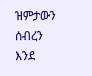ዝምታውን ሰብረን እንደ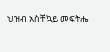ህዝብ አስቸኳይ መፍትሔ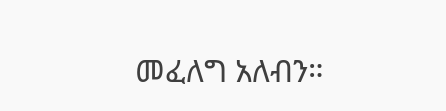መፈለግ አለብን።